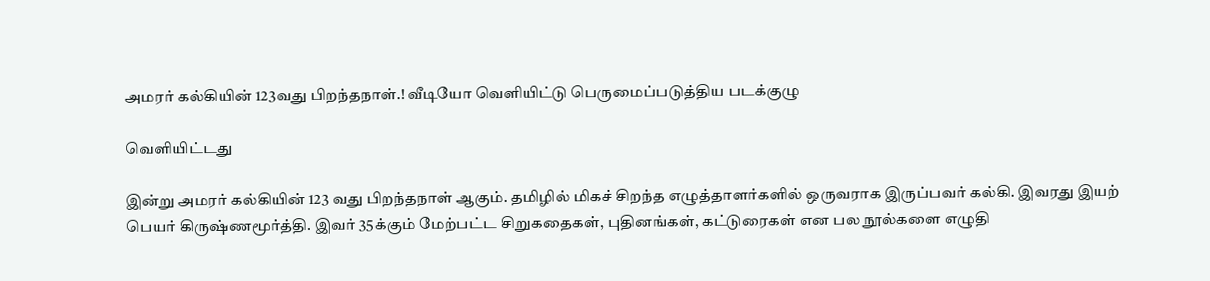அமரர் கல்கியின் 123வது பிறந்தநாள்.! வீடியோ வெளியிட்டு பெருமைப்படுத்திய படக்குழு

வெளியிட்டது

இன்று அமரர் கல்கியின் 123 வது பிறந்தநாள் ஆகும். தமிழில் மிகச் சிறந்த எழுத்தாளர்களில் ஒருவராக இருப்பவர் கல்கி. இவரது இயற் பெயர் கிருஷ்ணமூர்த்தி. இவர் 35க்கும் மேற்பட்ட சிறுகதைகள், புதினங்கள், கட்டுரைகள் என பல நூல்களை எழுதி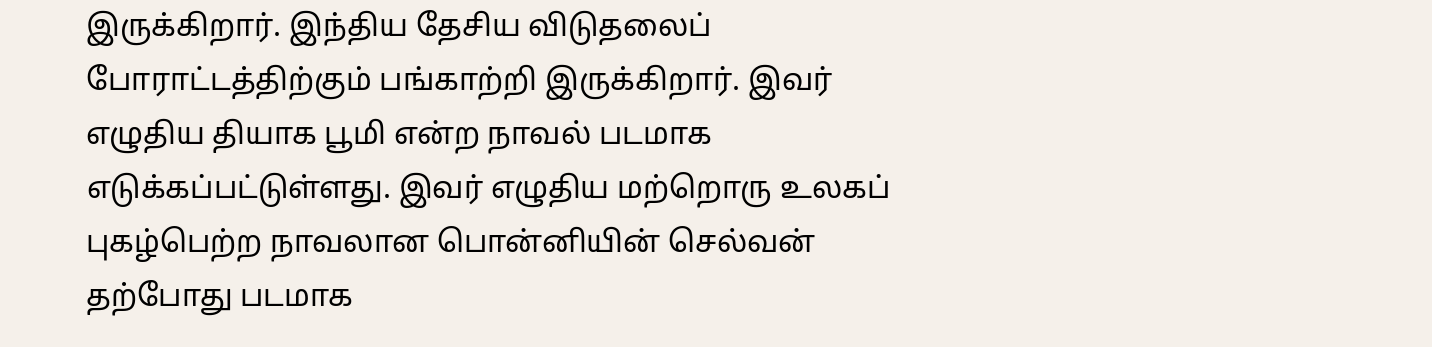இருக்கிறார். இந்திய தேசிய விடுதலைப் போராட்டத்திற்கும் பங்காற்றி இருக்கிறார். இவர் எழுதிய தியாக பூமி என்ற நாவல் படமாக எடுக்கப்பட்டுள்ளது. இவர் எழுதிய மற்றொரு உலகப் புகழ்பெற்ற நாவலான பொன்னியின் செல்வன் தற்போது படமாக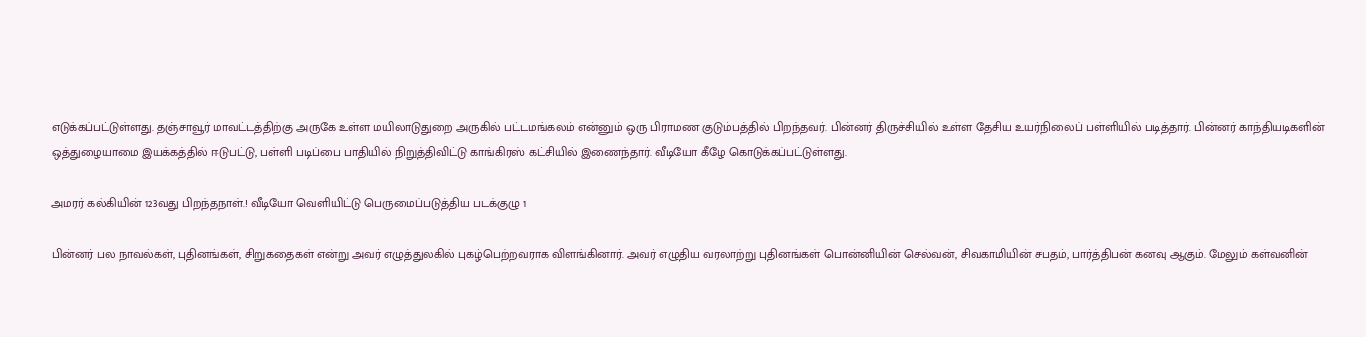எடுக்கப்பட்டுள்ளது. தஞ்சாவூர் மாவட்டத்திற்கு அருகே உள்ள மயிலாடுதுறை அருகில் பட்டமங்கலம் என்னும் ஒரு பிராமண குடும்பத்தில் பிறந்தவர். பின்னர் திருச்சியில் உள்ள தேசிய உயர்நிலைப் பள்ளியில் படித்தார். பின்னர் காந்தியடிகளின் ஒத்துழையாமை இயக்கத்தில் ஈடுபட்டு, பள்ளி படிப்பை பாதியில் நிறுத்திவிட்டு காங்கிரஸ் கட்சியில் இணைந்தார். வீடியோ கீழே கொடுக்கப்பட்டுள்ளது.

அமரர் கல்கியின் 123வது பிறந்தநாள்.! வீடியோ வெளியிட்டு பெருமைப்படுத்திய படக்குழு 1

பின்னர் பல நாவல்கள், புதினங்கள், சிறுகதைகள் என்று அவர் எழுத்துலகில் புகழ்பெற்றவராக விளங்கினார். அவர் எழுதிய வரலாற்று புதினங்கள் பொன்னியின் செல்வன், சிவகாமியின் சபதம், பார்த்திபன் கனவு ஆகும். மேலும் கள்வனின்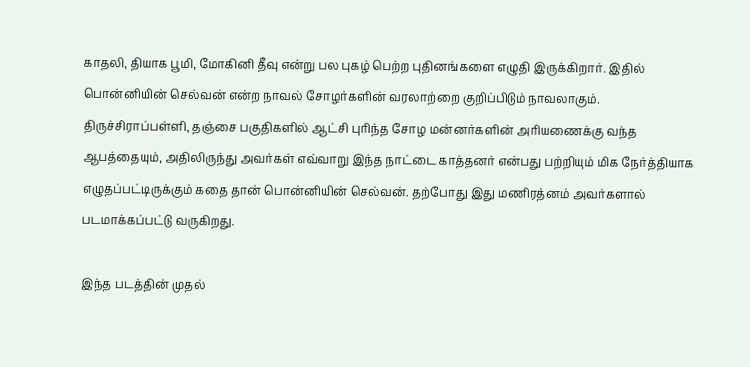காதலி, தியாக பூமி, மோகினி தீவு என்று பல புகழ் பெற்ற புதினங்களை எழுதி இருக்கிறார். இதில் பொன்னியின் செல்வன் என்ற நாவல் சோழர்களின் வரலாற்றை குறிப்பிடும் நாவலாகும். திருச்சிராப்பள்ளி, தஞ்சை பகுதிகளில் ஆட்சி புரிந்த சோழ மன்னர்களின் அரியணைக்கு வந்த ஆபத்தையும், அதிலிருந்து அவர்கள் எவ்வாறு இந்த நாட்டை காத்தனர் என்பது பற்றியும் மிக நேர்த்தியாக எழுதப்பட்டிருக்கும் கதை தான் பொன்னியின் செல்வன். தற்போது இது மணிரத்னம் அவர்களால் படமாக்கப்பட்டு வருகிறது.

இந்த படத்தின் முதல்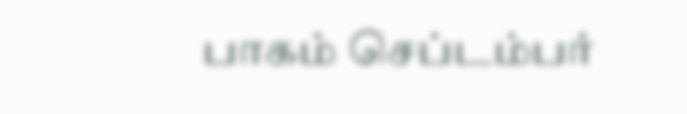பாகம் செப்டம்பர்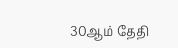30ஆம் தேதி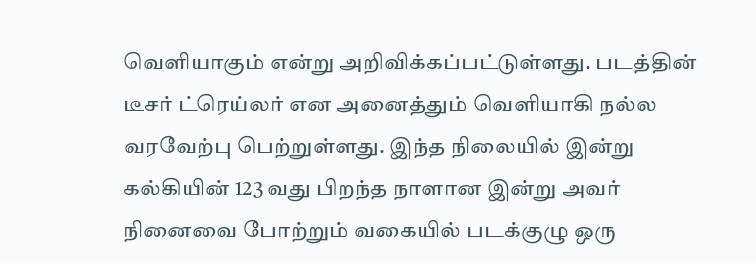வெளியாகும் என்று அறிவிக்கப்பட்டுள்ளது. படத்தின் டீசர் ட்ரெய்லர் என அனைத்தும் வெளியாகி நல்ல வரவேற்பு பெற்றுள்ளது. இந்த நிலையில் இன்று கல்கியின் 123 வது பிறந்த நாளான இன்று அவர் நினைவை போற்றும் வகையில் படக்குழு ஒரு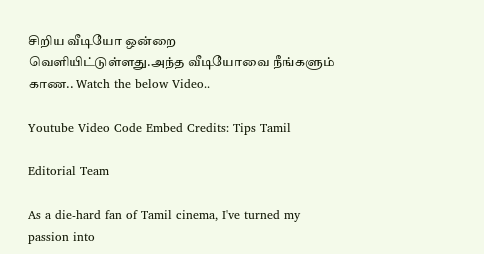சிறிய வீடியோ ஒன்றை வெளியிட்டுள்ளது.அந்த வீடியோவை நீங்களும் காண.. Watch the below Video..

Youtube Video Code Embed Credits: Tips Tamil

Editorial Team

As a die-hard fan of Tamil cinema, I've turned my passion into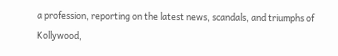a profession, reporting on the latest news, scandals, and triumphs of Kollywood,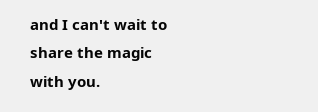and I can't wait to share the magic with you.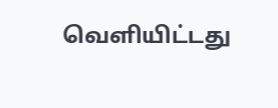வெளியிட்டது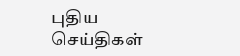புதிய செய்திகள்